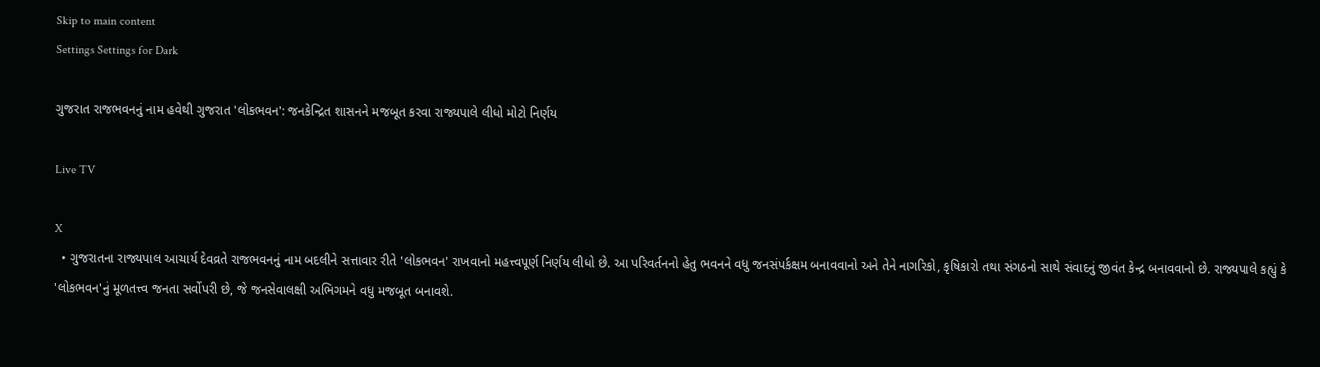Skip to main content
Settings Settings for Dark

ગુજરાત રાજભવનનું નામ હવેથી ગુજરાત 'લોકભવન': જનકેન્દ્રિત શાસનને મજબૂત કરવા રાજ્યપાલે લીધો મોટો નિર્ણય

Live TV

X
  • ગુજરાતના રાજ્યપાલ આચાર્ય દેવવ્રતે રાજભવનનું નામ બદલીને સત્તાવાર રીતે 'લોકભવન' રાખવાનો મહત્ત્વપૂર્ણ નિર્ણય લીધો છે. આ પરિવર્તનનો હેતુ ભવનને વધુ જનસંપર્કક્ષમ બનાવવાનો અને તેને નાગરિકો, કૃષિકારો તથા સંગઠનો સાથે સંવાદનું જીવંત કેન્દ્ર બનાવવાનો છે. રાજ્યપાલે કહ્યું કે 'લોકભવન'નું મૂળતત્ત્વ જનતા સર્વોપરી છે, જે જનસેવાલક્ષી અભિગમને વધુ મજબૂત બનાવશે.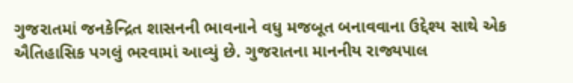ગુજરાતમાં જનકેન્દ્રિત શાસનની ભાવનાને વધુ મજબૂત બનાવવાના ઉદ્દેશ્ય સાથે એક ઐતિહાસિક પગલું ભરવામાં આવ્યું છે. ગુજરાતના માનનીય રાજ્યપાલ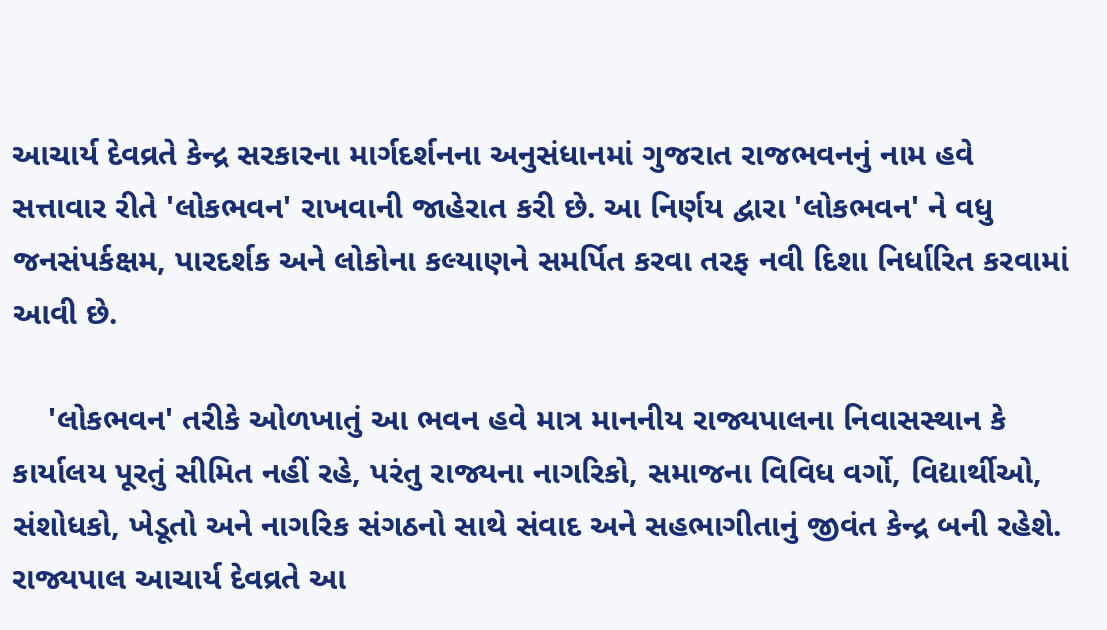આચાર્ય દેવવ્રતે કેન્દ્ર સરકારના માર્ગદર્શનના અનુસંધાનમાં ગુજરાત રાજભવનનું નામ હવે સત્તાવાર રીતે 'લોકભવન' રાખવાની જાહેરાત કરી છે. આ નિર્ણય દ્વારા 'લોકભવન' ને વધુ જનસંપર્કક્ષમ, પારદર્શક અને લોકોના કલ્યાણને સમર્પિત કરવા તરફ નવી દિશા નિર્ધારિત કરવામાં આવી છે.

    'લોકભવન' તરીકે ઓળખાતું આ ભવન હવે માત્ર માનનીય રાજ્યપાલના નિવાસસ્થાન કે કાર્યાલય પૂરતું સીમિત નહીં રહે, પરંતુ રાજ્યના નાગરિકો, સમાજના વિવિધ વર્ગો, વિદ્યાર્થીઓ, સંશોધકો, ખેડૂતો અને નાગરિક સંગઠનો સાથે સંવાદ અને સહભાગીતાનું જીવંત કેન્દ્ર બની રહેશે. રાજ્યપાલ આચાર્ય દેવવ્રતે આ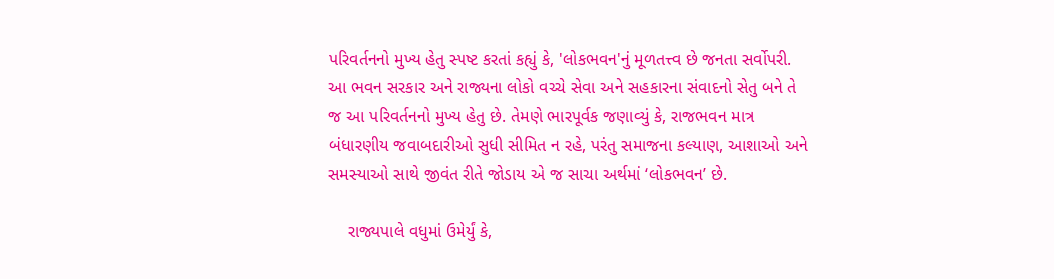પરિવર્તનનો મુખ્ય હેતુ સ્પષ્ટ કરતાં કહ્યું કે, 'લોકભવન'નું મૂળતત્ત્વ છે જનતા સર્વોપરી. આ ભવન સરકાર અને રાજ્યના લોકો વચ્ચે સેવા અને સહકારના સંવાદનો સેતુ બને તે જ આ પરિવર્તનનો મુખ્ય હેતુ છે. તેમણે ભારપૂર્વક જણાવ્યું કે, રાજભવન માત્ર બંધારણીય જવાબદારીઓ સુધી સીમિત ન રહે, પરંતુ સમાજના કલ્યાણ, આશાઓ અને સમસ્યાઓ સાથે જીવંત રીતે જોડાય એ જ સાચા અર્થમાં ‘લોકભવન’ છે.

    રાજ્યપાલે વધુમાં ઉમેર્યું કે,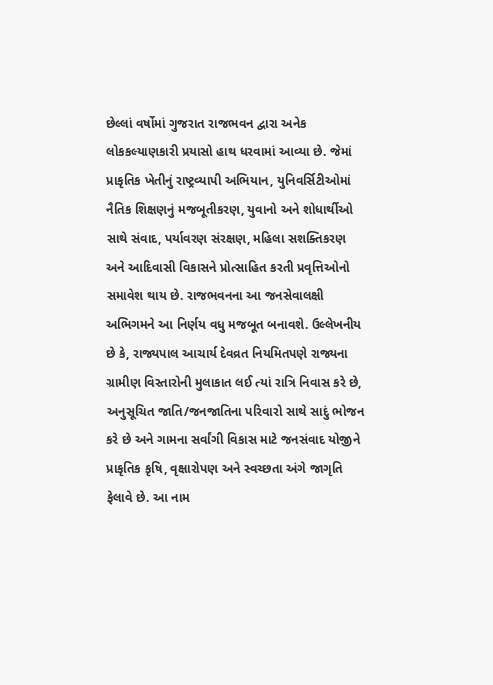છેલ્લાં વર્ષોમાં ગુજરાત રાજભવન દ્વારા અનેક લોકકલ્યાણકારી પ્રયાસો હાથ ધરવામાં આવ્યા છે. જેમાં પ્રાકૃતિક ખેતીનું રાષ્ટ્રવ્યાપી અભિયાન, યુનિવર્સિટીઓમાં નૈતિક શિક્ષણનું મજબૂતીકરણ, યુવાનો અને શોધાર્થીઓ સાથે સંવાદ, પર્યાવરણ સંરક્ષણ, મહિલા સશક્તિકરણ અને આદિવાસી વિકાસને પ્રોત્સાહિત કરતી પ્રવૃત્તિઓનો સમાવેશ થાય છે. રાજભવનના આ જનસેવાલક્ષી અભિગમને આ નિર્ણય વધુ મજબૂત બનાવશે. ઉલ્લેખનીય છે કે, રાજ્યપાલ આચાર્ય દેવવ્રત નિયમિતપણે રાજ્યના ગ્રામીણ વિસ્તારોની મુલાકાત લઈ ત્યાં રાત્રિ નિવાસ કરે છે, અનુસૂચિત જાતિ/જનજાતિના પરિવારો સાથે સાદું ભોજન કરે છે અને ગામના સર્વાંગી વિકાસ માટે જનસંવાદ યોજીને પ્રાકૃતિક કૃષિ, વૃક્ષારોપણ અને સ્વચ્છતા અંગે જાગૃતિ ફેલાવે છે. આ નામ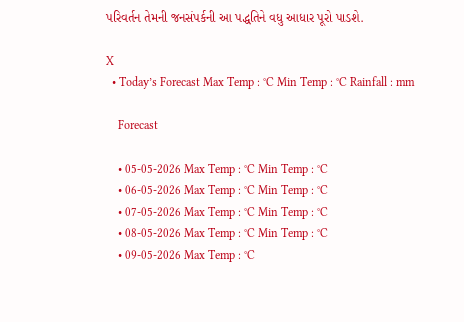પરિવર્તન તેમની જનસંપર્કની આ પદ્ધતિને વધુ આધાર પૂરો પાડશે.

X
  • Today’s Forecast Max Temp : °C Min Temp : °C Rainfall : mm

    Forecast

    • 05-05-2026 Max Temp : °C Min Temp : °C
    • 06-05-2026 Max Temp : °C Min Temp : °C
    • 07-05-2026 Max Temp : °C Min Temp : °C
    • 08-05-2026 Max Temp : °C Min Temp : °C
    • 09-05-2026 Max Temp : °C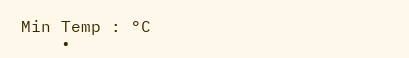Min Temp : °C
    •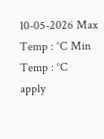10-05-2026 Max Temp : °C Min Temp : °C
apply